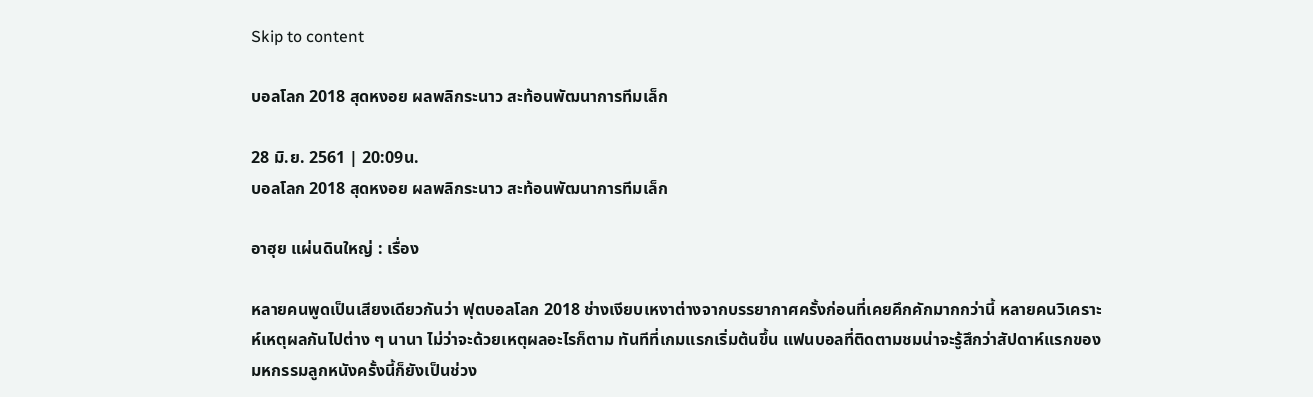Skip to content

บอลโลก 2018 สุดหงอย ผลพลิกระนาว สะท้อนพัฒนาการทีมเล็ก

28 มิ.ย. 2561 | 20:09น.
บอลโลก 2018 สุดหงอย ผลพลิกระนาว สะท้อนพัฒนาการทีมเล็ก

อาฮุย แผ่นดินใหญ่ : เรื่อง

หลายคนพูดเป็นเสียงเดียวกันว่า ฟุตบอลโลก 2018 ช่างเงียบเหงาต่างจากบรรยากาศครั้งก่อนที่เคยคึกคักมากกว่านี้ หลายคนวิเคราะห์เหตุผลกันไปต่าง ๆ นานา ไม่ว่าจะด้วยเหตุผลอะไรก็ตาม ทันทีที่เกมแรกเริ่มต้นขึ้น แฟนบอลที่ติดตามชมน่าจะรู้สึกว่าสัปดาห์แรกของมหกรรมลูกหนังครั้งนี้ก็ยังเป็นช่วง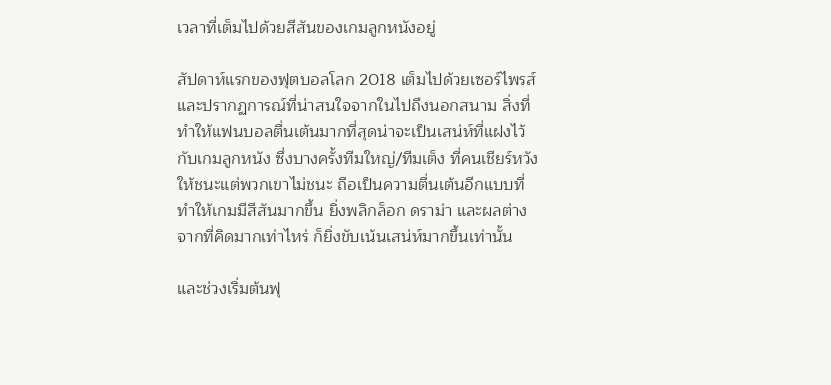เวลาที่เต็มไปด้วยสีสันของเกมลูกหนังอยู่

สัปดาห์แรกของฟุตบอลโลก 2018 เต็มไปด้วยเซอร์ไพรส์และปรากฏการณ์ที่น่าสนใจจากในไปถึงนอกสนาม สิ่งที่ทำให้แฟนบอลตื่นเต้นมากที่สุดน่าจะเป็นเสน่ห์ที่แฝงไว้กับเกมลูกหนัง ซึ่งบางครั้งทีมใหญ่/ทีมเต็ง ที่คนเชียร์หวังให้ชนะแต่พวกเขาไม่ชนะ ถือเป็นความตื่นเต้นอีกแบบที่ทำให้เกมมีสีสันมากขึ้น ยิ่งพลิกล็อก ดราม่า และผลต่างจากที่คิดมากเท่าไหร่ ก็ยิ่งขับเน้นเสน่ห์มากขึ้นเท่านั้น

และช่วงเริ่มต้นฟุ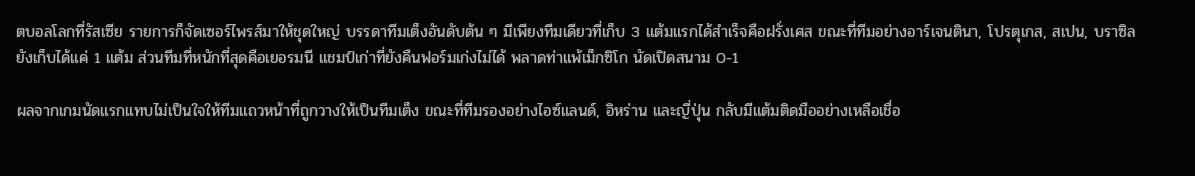ตบอลโลกที่รัสเซีย รายการก็จัดเซอร์ไพรส์มาให้ชุดใหญ่ บรรดาทีมเต็งอันดับต้น ๆ มีเพียงทีมเดียวที่เก็บ 3 แต้มแรกได้สำเร็จคือฝรั่งเศส ขณะที่ทีมอย่างอาร์เจนตินา, โปรตุเกส, สเปน, บราซิล ยังเก็บได้แค่ 1 แต้ม ส่วนทีมที่หนักที่สุดคือเยอรมนี แชมป์เก่าที่ยังคืนฟอร์มเก่งไม่ได้ พลาดท่าแพ้เม็กซิโก นัดเปิดสนาม 0-1

ผลจากเกมนัดแรกแทบไม่เป็นใจให้ทีมแถวหน้าที่ถูกวางให้เป็นทีมเต็ง ขณะที่ทีมรองอย่างไอซ์แลนด์, อิหร่าน และญี่ปุ่น กลับมีแต้มติดมืออย่างเหลือเชื่อ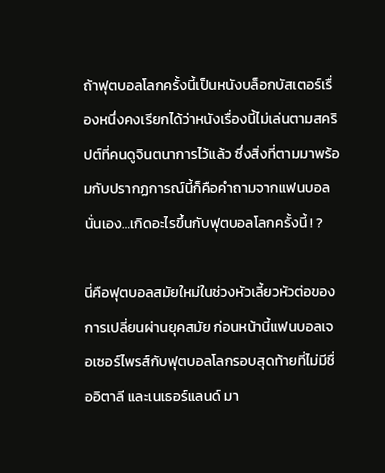ถ้าฟุตบอลโลกครั้งนี้เป็นหนังบล็อกบัสเตอร์เรื่องหนึ่งคงเรียกได้ว่าหนังเรื่องนี้ไม่เล่นตามสคริปต์ที่คนดูจินตนาการไว้แล้ว ซึ่งสิ่งที่ตามมาพร้อมกับปรากฏการณ์นี้ก็คือคำถามจากแฟนบอลนั่นเอง…เกิดอะไรขึ้นกับฟุตบอลโลกครั้งนี้ ! ?

นี่คือฟุตบอลสมัยใหม่ในช่วงหัวเลี้ยวหัวต่อของการเปลี่ยนผ่านยุคสมัย ก่อนหน้านี้แฟนบอลเจอเซอร์ไพรส์กับฟุตบอลโลกรอบสุดท้ายที่ไม่มีชื่ออิตาลี และเนเธอร์แลนด์ มา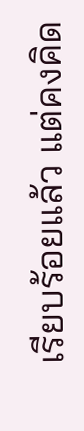เรียบร้อยแล้ว แต่คงคิด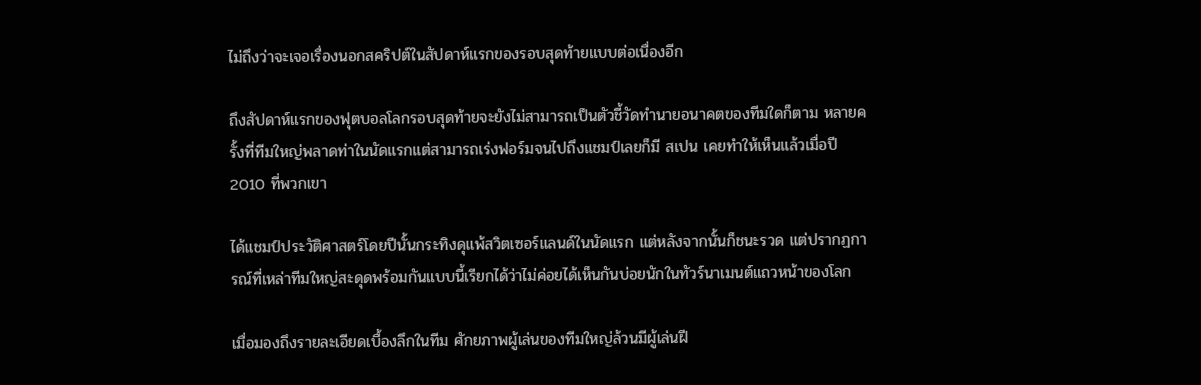ไม่ถึงว่าจะเจอเรื่องนอกสคริปต์ในสัปดาห์แรกของรอบสุดท้ายแบบต่อเนื่องอีก

ถึงสัปดาห์แรกของฟุตบอลโลกรอบสุดท้ายจะยังไม่สามารถเป็นตัวชี้วัดทำนายอนาคตของทีมใดก็ตาม หลายครั้งที่ทีมใหญ่พลาดท่าในนัดแรกแต่สามารถเร่งฟอร์มจนไปถึงแชมป์เลยก็มี สเปน เคยทำให้เห็นแล้วเมื่อปี 2010 ที่พวกเขา

ได้แชมป์ประวัติศาสตร์โดยปีนั้นกระทิงดุแพ้สวิตเซอร์แลนด์ในนัดแรก แต่หลังจากนั้นก็ชนะรวด แต่ปรากฏการณ์ที่เหล่าทีมใหญ่สะดุดพร้อมกันแบบนี้เรียกได้ว่าไม่ค่อยได้เห็นกันบ่อยนักในทัวร์นาเมนต์แถวหน้าของโลก

เมื่อมองถึงรายละเอียดเบื้องลึกในทีม ศักยภาพผู้เล่นของทีมใหญ่ล้วนมีผู้เล่นฝี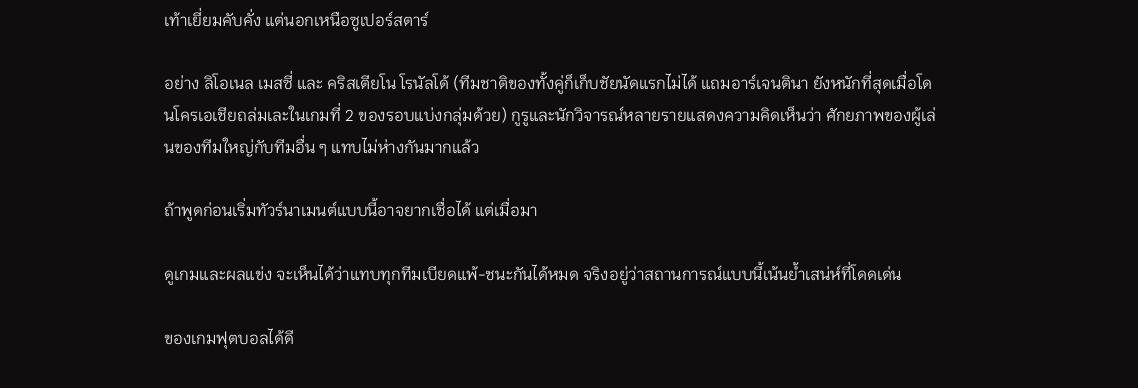เท้าเยี่ยมคับคั่ง แต่นอกเหนือซูเปอร์สตาร์

อย่าง ลิโอเนล เมสซี่ และ คริสเตียโน โรนัลโด้ (ทีมชาติของทั้งคู่ก็เก็บชัยนัดแรกไม่ได้ แถมอาร์เจนตินา ยังหนักที่สุดเมื่อโดนโครเอเชียถล่มเละในเกมที่ 2 ของรอบแบ่งกลุ่มด้วย) กูรูและนักวิจารณ์หลายรายแสดงความคิดเห็นว่า ศักยภาพของผู้เล่นของทีมใหญ่กับทีมอื่น ๆ แทบไม่ห่างกันมากแล้ว

ถ้าพูดก่อนเริ่มทัวร์นาเมนต์แบบนี้อาจยากเชื่อได้ แต่เมื่อมา

ดูเกมและผลแข่ง จะเห็นได้ว่าแทบทุกทีมเบียดแพ้-ชนะกันได้หมด จริงอยู่ว่าสถานการณ์แบบนี้เน้นย้ำเสน่ห์ที่โดดเด่น

ของเกมฟุตบอลได้ดี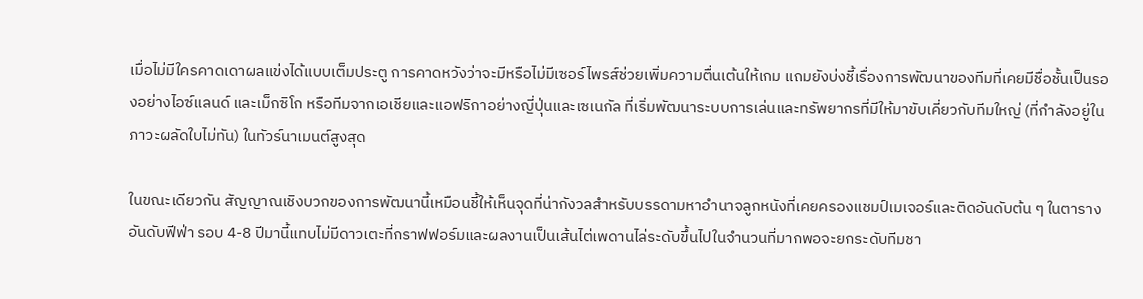เมื่อไม่มีใครคาดเดาผลแข่งได้แบบเต็มประตู การคาดหวังว่าจะมีหรือไม่มีเซอร์ไพรส์ช่วยเพิ่มความตื่นเต้นให้เกม แถมยังบ่งชี้เรื่องการพัฒนาของทีมที่เคยมีชื่อชั้นเป็นรองอย่างไอซ์แลนด์ และเม็กซิโก หรือทีมจากเอเชียและแอฟริกาอย่างญี่ปุ่นและเซเนกัล ที่เริ่มพัฒนาระบบการเล่นและทรัพยากรที่มีให้มาขับเคี่ยวกับทีมใหญ่ (ที่กำลังอยู่ในภาวะผลัดใบไม่ทัน) ในทัวร์นาเมนต์สูงสุด

ในขณะเดียวกัน สัญญาณเชิงบวกของการพัฒนานี้เหมือนชี้ให้เห็นจุดที่น่ากังวลสำหรับบรรดามหาอำนาจลูกหนังที่เคยครองแชมป์เมเจอร์และติดอันดับต้น ๆ ในตารางอันดับฟีฟ่า รอบ 4-8 ปีมานี้แทบไม่มีดาวเตะที่กราฟฟอร์มและผลงานเป็นเส้นไต่เพดานไล่ระดับขึ้นไปในจำนวนที่มากพอจะยกระดับทีมชา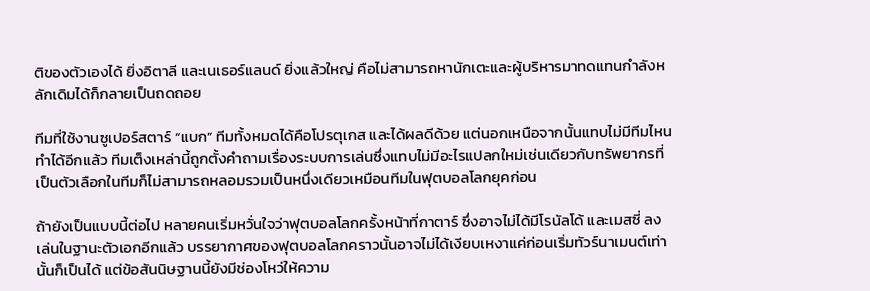ติของตัวเองได้ ยิ่งอิตาลี และเนเธอร์แลนด์ ยิ่งแล้วใหญ่ คือไม่สามารถหานักเตะและผู้บริหารมาทดแทนกำลังหลักเดิมได้ก็กลายเป็นถดถอย

ทีมที่ใช้งานซูเปอร์สตาร์ “แบก” ทีมทั้งหมดได้คือโปรตุเกส และได้ผลดีด้วย แต่นอกเหนือจากนั้นแทบไม่มีทีมไหนทำได้อีกแล้ว ทีมเต็งเหล่านี้ถูกตั้งคำถามเรื่องระบบการเล่นซึ่งแทบไม่มีอะไรแปลกใหม่เช่นเดียวกับทรัพยากรที่เป็นตัวเลือกในทีมก็ไม่สามารถหลอมรวมเป็นหนึ่งเดียวเหมือนทีมในฟุตบอลโลกยุคก่อน

ถ้ายังเป็นแบบนี้ต่อไป หลายคนเริ่มหวั่นใจว่าฟุตบอลโลกครั้งหน้าที่กาตาร์ ซึ่งอาจไม่ได้มีโรนัลโด้ และเมสซี่ ลงเล่นในฐานะตัวเอกอีกแล้ว บรรยากาศของฟุตบอลโลกคราวนั้นอาจไม่ได้เงียบเหงาแค่ก่อนเริ่มทัวร์นาเมนต์เท่านั้นก็เป็นได้ แต่ข้อสันนิษฐานนี้ยังมีช่องโหว่ให้ความ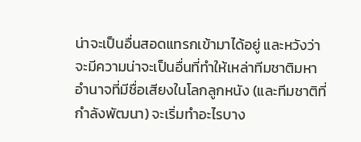น่าจะเป็นอื่นสอดแทรกเข้ามาได้อยู่ และหวังว่าจะมีความน่าจะเป็นอื่นที่ทำให้เหล่าทีมชาติมหาอำนาจที่มีชื่อเสียงในโลกลูกหนัง (และทีมชาติที่กำลังพัฒนา) จะเริ่มทำอะไรบาง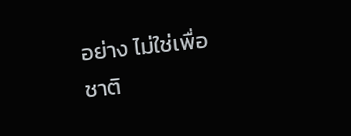อย่าง ไม่ใช่เพื่อชาติ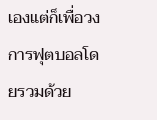เองแต่ก็เพื่อวงการฟุตบอลโดยรวมด้วย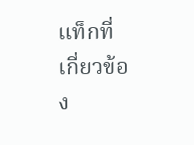แท็กที่เกี่ยวข้อง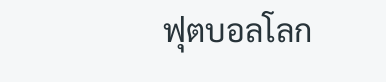ฟุตบอลโลก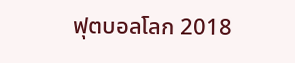ฟุตบอลโลก 2018